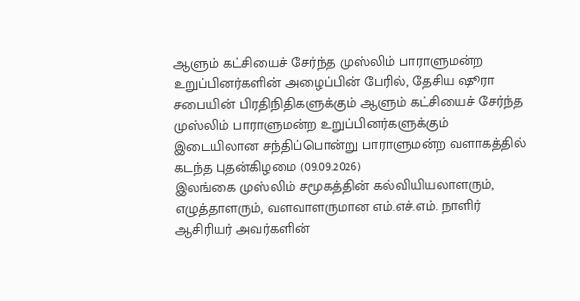ஆளும் கட்சியைச் சேர்ந்த முஸ்லிம் பாராளுமன்ற உறுப்பினர்களின் அழைப்பின் பேரில், தேசிய ஷூரா சபையின் பிரதிநிதிகளுக்கும் ஆளும் கட்சியைச் சேர்ந்த முஸ்லிம் பாராளுமன்ற உறுப்பினர்களுக்கும் இடையிலான சந்திப்பொன்று பாராளுமன்ற வளாகத்தில் கடந்த புதன்கிழமை (09.09.2026)
இலங்கை முஸ்லிம் சமூகத்தின் கல்வியியலாளரும், எழுத்தாளரும், வளவாளருமான எம்.எச்.எம். நாளிர் ஆசிரியர் அவர்களின்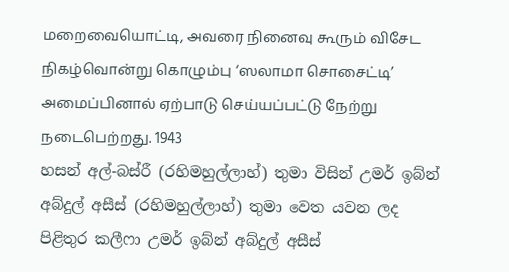மறைவையொட்டி, அவரை நினைவு கூரும் விசேட நிகழ்வொன்று கொழும்பு ‘ஸலாமா சொசைட்டி’ அமைப்பினால் ஏற்பாடு செய்யப்பட்டு நேற்று நடைபெற்றது. 1943
හසන් අල්-බස්රී (රහිමහුල්ලාහ්) තුමා විසින් උමර් ඉබ්න් අබ්දුල් අසීස් (රහිමහුල්ලාහ්) තුමා වෙත යවන ලද පිළිතුර කලීෆා උමර් ඉබ්න් අබ්දුල් අසීස්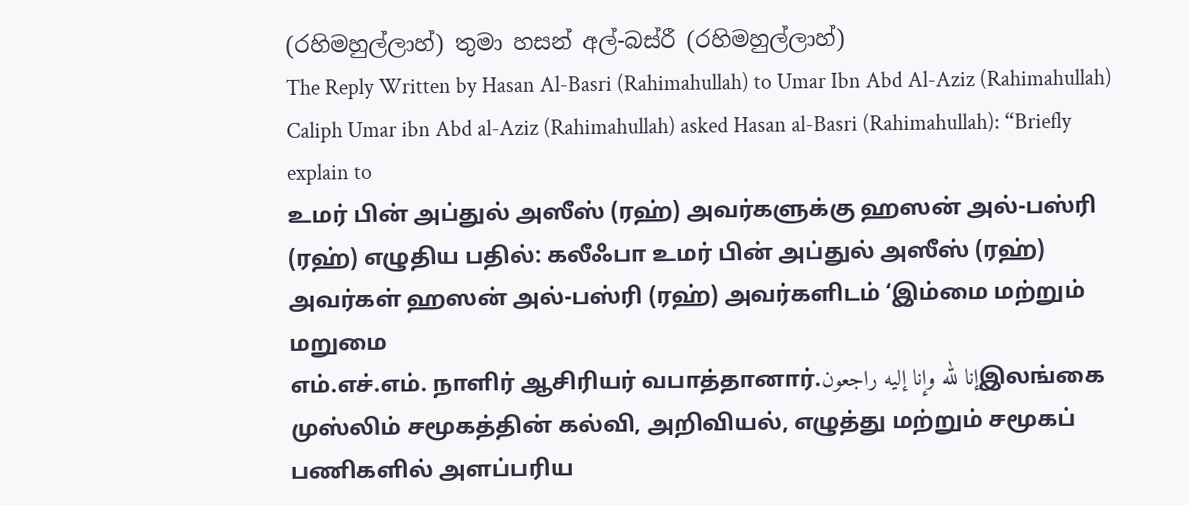(රහිමහුල්ලාහ්) තුමා හසන් අල්-බස්රී (රහිමහුල්ලාහ්)
The Reply Written by Hasan Al-Basri (Rahimahullah) to Umar Ibn Abd Al-Aziz (Rahimahullah) Caliph Umar ibn Abd al-Aziz (Rahimahullah) asked Hasan al-Basri (Rahimahullah): “Briefly explain to
உமர் பின் அப்துல் அஸீஸ் (ரஹ்) அவர்களுக்கு ஹஸன் அல்-பஸ்ரி (ரஹ்) எழுதிய பதில்: கலீஃபா உமர் பின் அப்துல் அஸீஸ் (ரஹ்) அவர்கள் ஹஸன் அல்-பஸ்ரி (ரஹ்) அவர்களிடம் ‘இம்மை மற்றும் மறுமை
எம்.எச்.எம். நாளிர் ஆசிரியர் வபாத்தானார்.إنا لله وإنا إليه راجعونஇலங்கை முஸ்லிம் சமூகத்தின் கல்வி, அறிவியல், எழுத்து மற்றும் சமூகப் பணிகளில் அளப்பரிய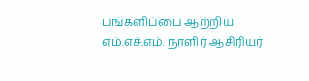பங்களிப்பை ஆற்றிய எம்.எச்.எம். நாளிர் ஆசிரியர்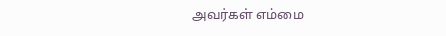அவர்கள் எம்மை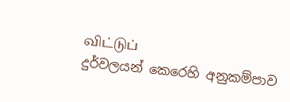விட்டுப்
දුර්වලයන් කෙරෙහි අනුකම්පාව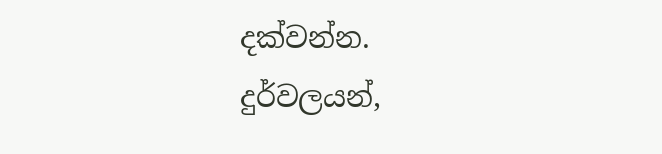දක්වන්න. දුර්වලයන්,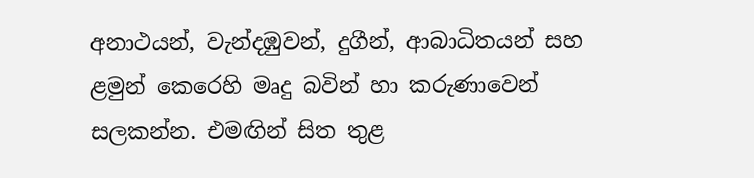අනාථයන්, වැන්දඹුවන්, දුගීන්, ආබාධිතයන් සහ ළමුන් කෙරෙහි මෘදු බවින් හා කරුණාවෙන් සලකන්න. එමඟින් සිත තුළ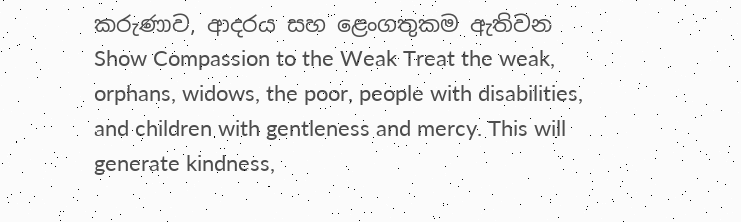කරුණාව, ආදරය සහ ළෙංගතුකම ඇතිවන
Show Compassion to the Weak Treat the weak, orphans, widows, the poor, people with disabilities, and children with gentleness and mercy. This will generate kindness,